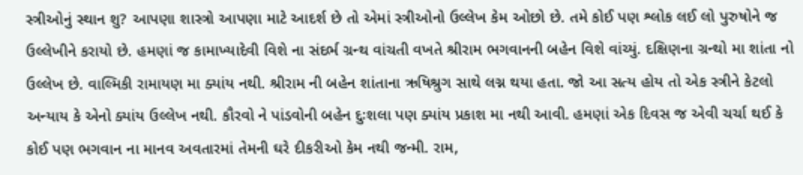સ્ત્રીઓનું સ્થાન શુ? આપણા શાસ્ત્રો આપણા માટે આદર્શ છે તો એમાં સ્ત્રીઓનો ઉલ્લેખ કેમ ઓછો છે. તમે કોઈ પણ શ્લોક લઈ લો પુરુષોને જ ઉલ્લેખીને કરાયો છે. હમણાં જ કામાખ્યાદેવી વિશે ના સંદર્ભ ગ્રન્થ વાંચતી વખતે શ્રીરામ ભગવાનની બહેન વિશે વાંચ્યું. દક્ષિણના ગ્રન્થો મા શાંતા નો ઉલ્લેખ છે. વાલ્મિકી રામાયણ મા ક્યાંય નથી. શ્રીરામ ની બહેન શાંતાના ઋષિશ્રુગ સાથે લગ્ન થયા હતા. જો આ સત્ય હોય તો એક સ્ત્રીને કેટલો અન્યાય કે એનો ક્યાંય ઉલ્લેખ નથી. કૌરવો ને પાંડવોની બહેન દુઃશલા પણ ક્યાંય પ્રકાશ મા નથી આવી. હમણાં એક દિવસ જ એવી ચર્ચા થઈ કે કોઈ પણ ભગવાન ના માનવ અવતારમાં તેમની ઘરે દીકરીઓ કેમ નથી જન્મી. રામ,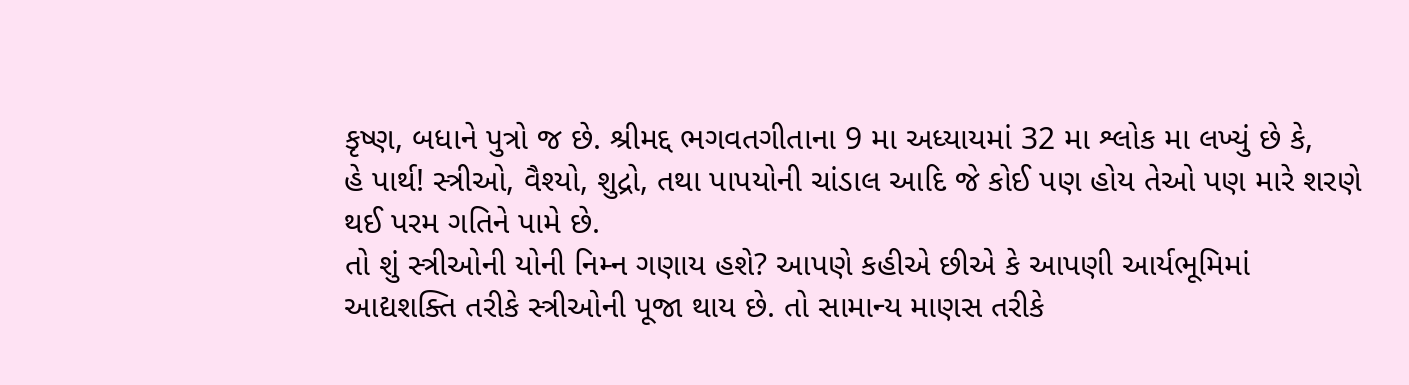કૃષ્ણ, બધાને પુત્રો જ છે. શ્રીમદ્દ ભગવતગીતાના 9 મા અધ્યાયમાં 32 મા શ્લોક મા લખ્યું છે કે,
હે પાર્થ! સ્ત્રીઓ, વૈશ્યો, શુદ્રો, તથા પાપયોની ચાંડાલ આદિ જે કોઈ પણ હોય તેઓ પણ મારે શરણે થઈ પરમ ગતિને પામે છે.
તો શું સ્ત્રીઓની યોની નિમ્ન ગણાય હશે? આપણે કહીએ છીએ કે આપણી આર્યભૂમિમાં આદ્યશક્તિ તરીકે સ્ત્રીઓની પૂજા થાય છે. તો સામાન્ય માણસ તરીકે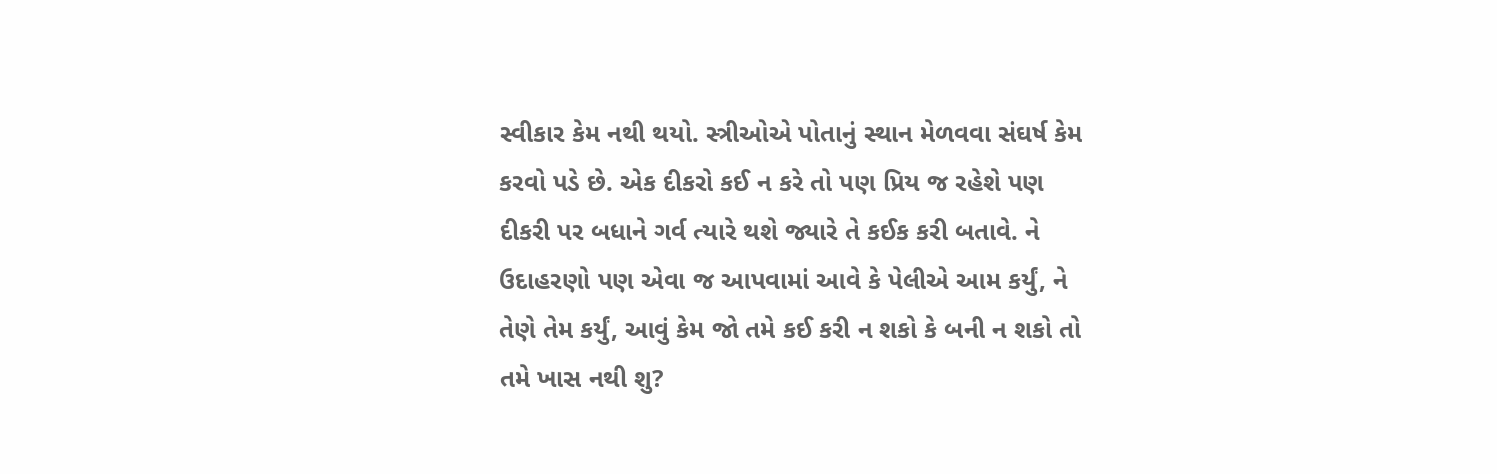સ્વીકાર કેમ નથી થયો. સ્ત્રીઓએ પોતાનું સ્થાન મેળવવા સંઘર્ષ કેમ કરવો પડે છે. એક દીકરો કઈ ન કરે તો પણ પ્રિય જ રહેશે પણ દીકરી પર બધાને ગર્વ ત્યારે થશે જ્યારે તે કઈક કરી બતાવે. ને ઉદાહરણો પણ એવા જ આપવામાં આવે કે પેલીએ આમ કર્યું, ને તેણે તેમ કર્યું, આવું કેમ જો તમે કઈ કરી ન શકો કે બની ન શકો તો તમે ખાસ નથી શુ?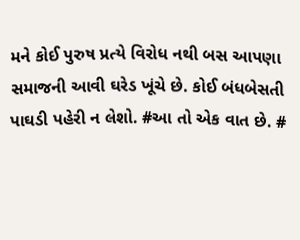મને કોઈ પુરુષ પ્રત્યે વિરોધ નથી બસ આપણા સમાજની આવી ઘરેડ ખૂંચે છે. કોઈ બંધબેસતી પાઘડી પહેરી ન લેશો. #આ તો એક વાત છે. #